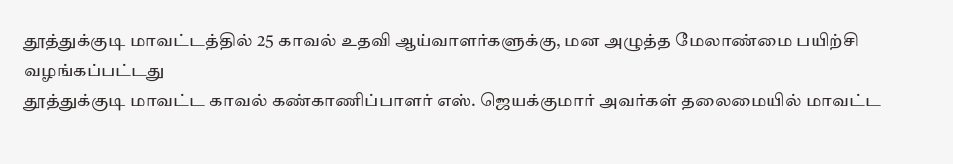தூத்துக்குடி மாவட்டத்தில் 25 காவல் உதவி ஆய்வாளர்களுக்கு, மன அழுத்த மேலாண்மை பயிற்சி வழங்கப்பட்டது
தூத்துக்குடி மாவட்ட காவல் கண்காணிப்பாளர் எஸ். ஜெயக்குமார் அவர்கள் தலைமையில் மாவட்ட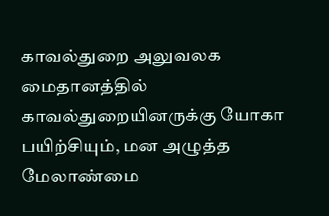காவல்துறை அலுவலக மைதானத்தில் காவல்துறையினருக்கு யோகா பயிற்சியும், மன அழுத்த மேலாண்மை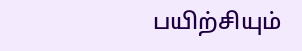பயிற்சியும்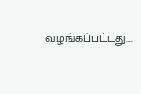வழங்கப்பட்டது....